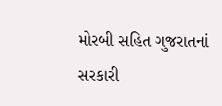મોરબી સહિત ગુજરાતનાં સરકારી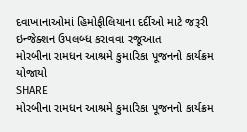દવાખાનાઓમાં હિમોફીલિયાના દર્દીઓ માટે જરૂરી ઇન્જેક્શન ઉપલબ્ધ કરાવવા રજૂઆત
મોરબીના રામધન આશ્રમે કુમારિકા પૂજનનો કાર્યક્રમ યોજાયો
SHARE
મોરબીના રામધન આશ્રમે કુમારિકા પૂજનનો કાર્યક્રમ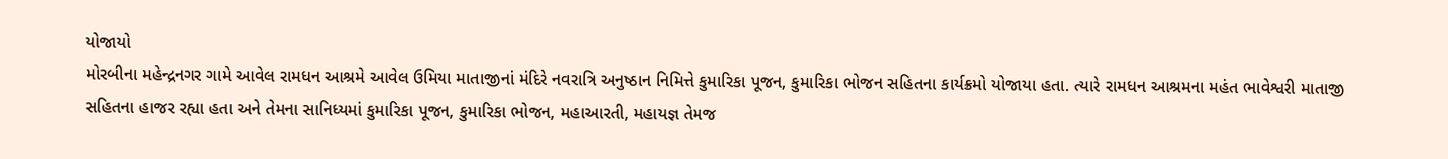યોજાયો
મોરબીના મહેન્દ્રનગર ગામે આવેલ રામધન આશ્રમે આવેલ ઉમિયા માતાજીનાં મંદિરે નવરાત્રિ અનુષ્ઠાન નિમિત્તે કુમારિકા પૂજન, કુમારિકા ભોજન સહિતના કાર્યક્રમો યોજાયા હતા. ત્યારે રામધન આશ્રમના મહંત ભાવેશ્વરી માતાજી સહિતના હાજર રહ્યા હતા અને તેમના સાનિધ્યમાં કુમારિકા પૂજન, કુમારિકા ભોજન, મહાઆરતી, મહાયજ્ઞ તેમજ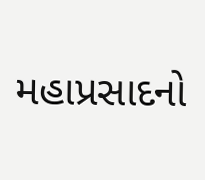મહાપ્રસાદનો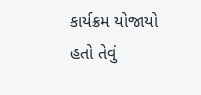કાર્યક્રમ યોજાયો હતો તેવું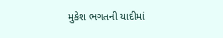મુકેશ ભગતની યાદીમાં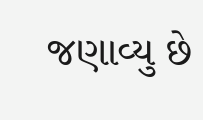જણાવ્યુ છે